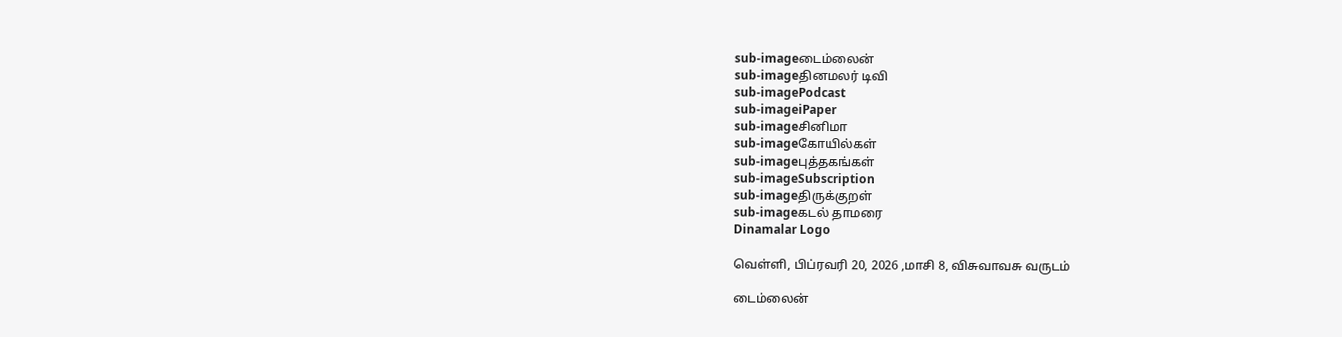sub-imageடைம்லைன்
sub-imageதினமலர் டிவி
sub-imagePodcast
sub-imageiPaper
sub-imageசினிமா
sub-imageகோயில்கள்
sub-imageபுத்தகங்கள்
sub-imageSubscription
sub-imageதிருக்குறள்
sub-imageகடல் தாமரை
Dinamalar Logo

வெள்ளி, பிப்ரவரி 20, 2026 ,மாசி 8, விசுவாவசு வருடம்

டைம்லைன்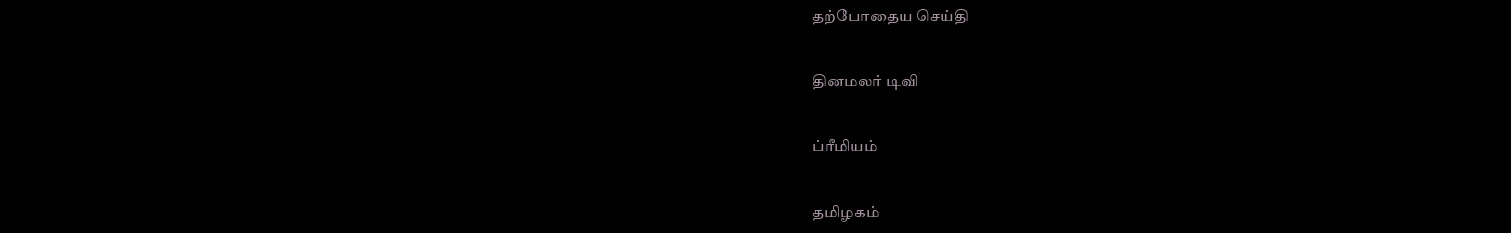தற்போதைய செய்தி


தினமலர் டிவி


ப்ரீமியம்


தமிழகம்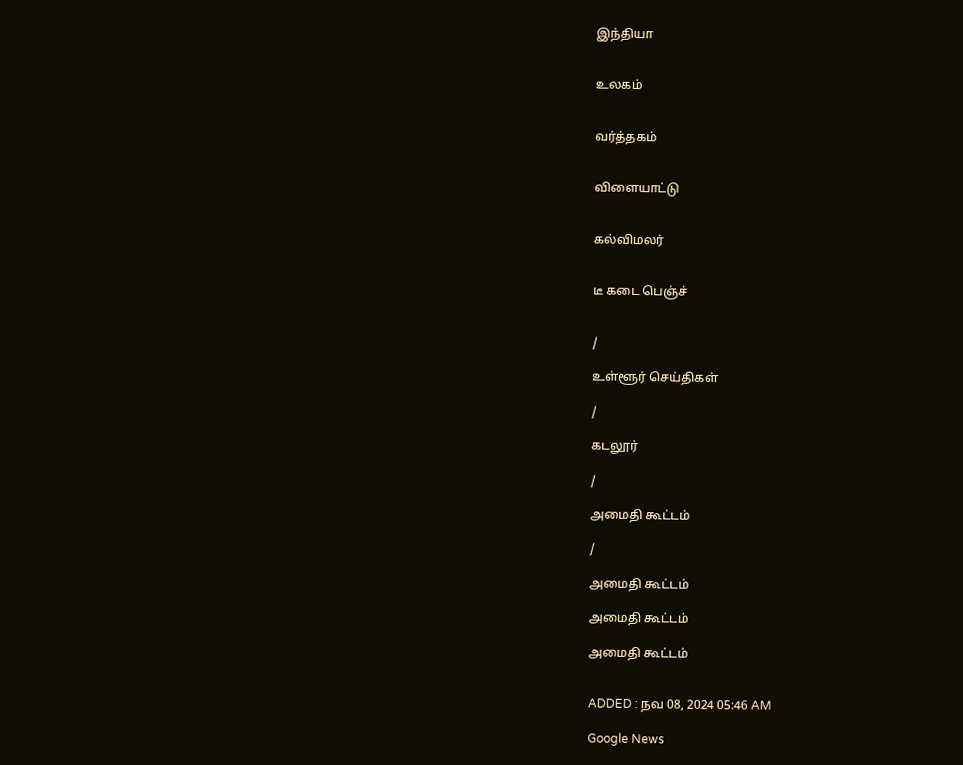இந்தியா


உலகம்


வர்த்தகம்


விளையாட்டு


கல்விமலர்


டீ கடை பெஞ்ச்


/

உள்ளூர் செய்திகள்

/

கடலூர்

/

அமைதி கூட்டம்

/

அமைதி கூட்டம்

அமைதி கூட்டம்

அமைதி கூட்டம்


ADDED : நவ 08, 2024 05:46 AM

Google News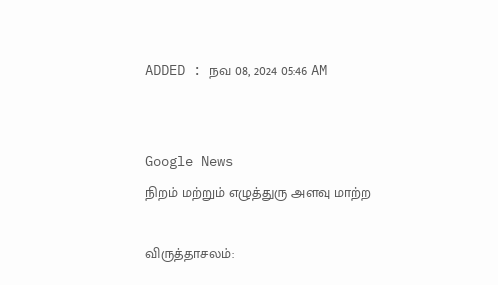ADDED : நவ 08, 2024 05:46 AM


Google News
நிறம் மற்றும் எழுத்துரு அளவு மாற்ற

விருத்தாசலம்: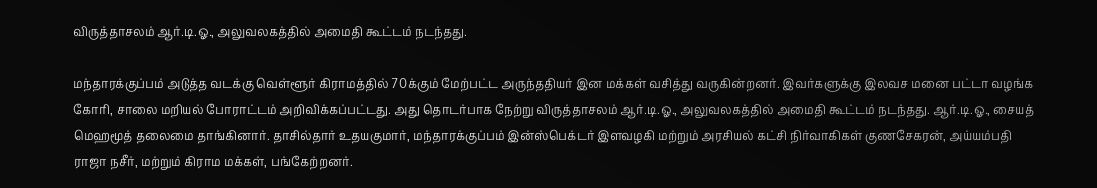விருத்தாசலம் ஆர்.டி.ஓ., அலுவலகத்தில் அமைதி கூட்டம் நடந்தது.

மந்தாரக்குப்பம் அடுத்த வடக்கு வெள்ளூர் கிராமத்தில் 70க்கும் மேற்பட்ட அருந்ததியர் இன மக்கள் வசித்து வருகின்றனர். இவர்களுக்கு இலவச மனை பட்டா வழங்க கோரி, சாலை மறியல் போராட்டம் அறிவிக்கப்பட்டது. அது தொடர்பாக நேற்று விருத்தாசலம் ஆர்.டி.ஓ., அலுவலகத்தில் அமைதி கூட்டம் நடந்தது. ஆர்.டி.ஓ., சையத் மெஹமூத் தலைமை தாங்கினார். தாசில்தார் உதயகுமார், மந்தாரக்குப்பம் இன்ஸ்பெக்டர் இளவழகி மற்றும் அரசியல் கட்சி நிர்வாகிகள் குணசேகரன், அய்யம்பதி ராஜா நசீர், மற்றும் கிராம மக்கள், பங்கேற்றனர்.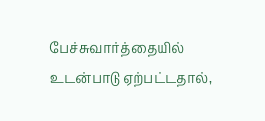பேச்சுவார்த்தையில் உடன்பாடு ஏற்பட்டதால்,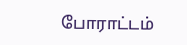போராட்டம்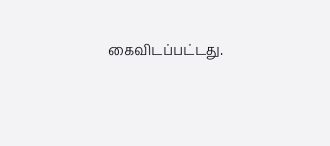கைவிடப்பட்டது.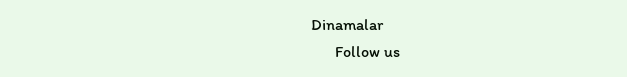Dinamalar
      Follow us